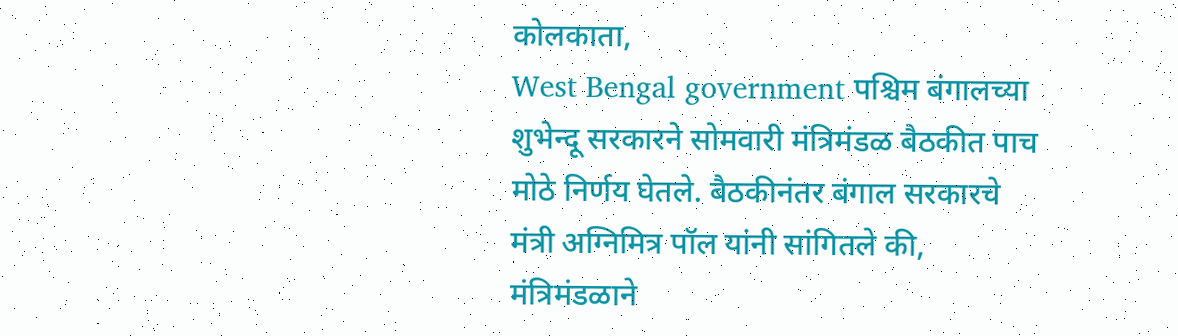कोलकाता,
West Bengal government पश्चिम बंगालच्या शुभेन्दू सरकारने सोमवारी मंत्रिमंडळ बैठकीत पाच मोठे निर्णय घेतले. बैठकीनंतर बंगाल सरकारचे मंत्री अग्निमित्र पॉल यांनी सांगितले की, मंत्रिमंडळाने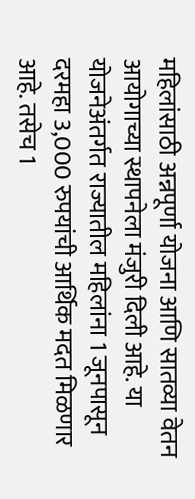महिलांसाठी अन्नपूर्णा योजना आणि सातव्या वेतन आयोगाच्या स्थापनेला मंजुरी दिली आहे. या योजनेअंतर्गत राज्यातील महिलांना 1 जूनपासून दरमहा 3,000 रुपयांची आर्थिक मदत मिळणार आहे. तसेच 1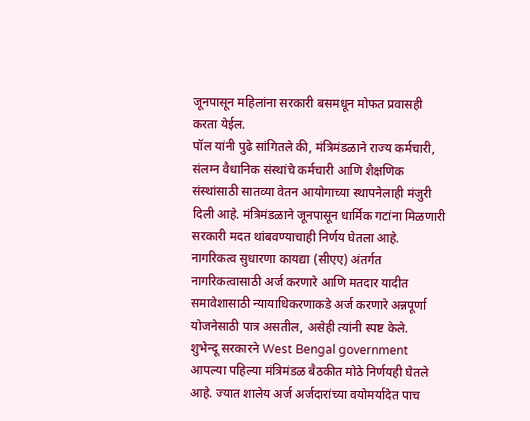जूनपासून महिलांना सरकारी बसमधून मोफत प्रवासही करता येईल.
पॉल यांनी पुढे सांगितले की, मंत्रिमंडळाने राज्य कर्मचारी, संलग्न वैधानिक संस्थांचे कर्मचारी आणि शैक्षणिक संस्थांसाठी सातव्या वेतन आयोगाच्या स्थापनेलाही मंजुरी दिली आहे. मंत्रिमंडळाने जूनपासून धार्मिक गटांना मिळणारी सरकारी मदत थांबवण्याचाही निर्णय घेतला आहे. नागरिकत्व सुधारणा कायद्या (सीएए) अंतर्गत नागरिकत्वासाठी अर्ज करणारे आणि मतदार यादीत समावेशासाठी न्यायाधिकरणाकडे अर्ज करणारे अन्नपूर्णा योजनेसाठी पात्र असतील, असेही त्यांनी स्पष्ट केले.
शुभेन्दू सरकारने West Bengal government आपल्या पहिल्या मंत्रिमंडळ बैठकीत मोठे निर्णयही घेतले आहे. ज्यात शालेय अर्ज अर्जदारांच्या वयोमर्यादेत पाच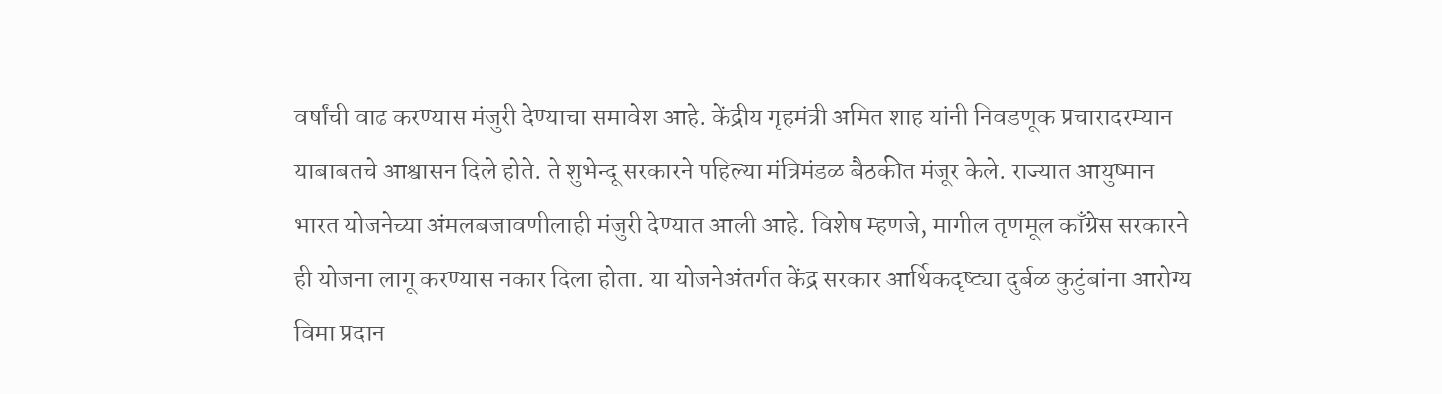वर्षांची वाढ करण्यास मंजुरी देण्याचा समावेश आहे. केंद्रीय गृहमंत्री अमित शाह यांनी निवडणूक प्रचारादरम्यान याबाबतचे आश्वासन दिले होते. ते शुभेन्दू सरकारने पहिल्या मंत्रिमंडळ बैठकीत मंजूर केले. राज्यात आयुष्मान भारत योजनेच्या अंमलबजावणीलाही मंजुरी देण्यात आली आहे. विशेष म्हणजे, मागील तृणमूल काँग्रेस सरकारने ही योजना लागू करण्यास नकार दिला होता. या योजनेअंतर्गत केंद्र सरकार आर्थिकदृष्ट्या दुर्बळ कुटुंबांना आरोग्य विमा प्रदान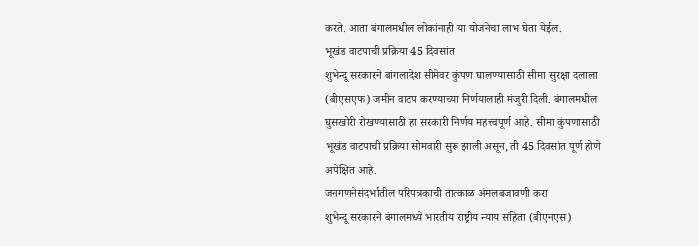करते. आता बंगालमधील लोकांनाही या योजनेचा लाभ घेता येईल.
भूखंड वाटपाची प्रक्रिया 45 दिवसांत
शुभेन्दू सरकारने बांगलादेश सीमेवर कुंपण घालण्यासाठी सीमा सुरक्षा दलाला (बीएसएफ) जमीन वाटप करण्याच्या निर्णयालाही मंजुरी दिली. बंगालमधील घुसखोरी रोखण्यासाठी हा सरकारी निर्णय महत्त्वपूर्ण आहे. सीमा कुंपणासाठी भूखंड वाटपाची प्रक्रिया सोमवारी सुरू झाली असून, ती 45 दिवसांत पूर्ण होणे अपेक्षित आहे.
जनगणनेसंदर्भातील परिपत्रकाची तात्काळ अंमलबजावणी करा
शुभेन्दू सरकारने बंगालमध्ये भारतीय राष्ट्रीय न्याय संहिता (बीएनएस)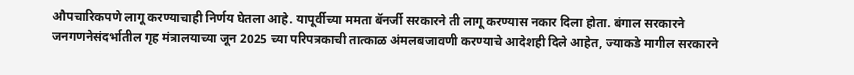औपचारिकपणे लागू करण्याचाही निर्णय घेतला आहे. यापूर्वीच्या ममता बॅनर्जी सरकारने ती लागू करण्यास नकार दिला होता. बंगाल सरकारने जनगणनेसंदर्भातील गृह मंत्रालयाच्या जून 2025 च्या परिपत्रकाची तात्काळ अंमलबजावणी करण्याचे आदेशही दिले आहेत, ज्याकडे मागील सरकारने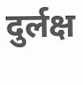दुर्लक्ष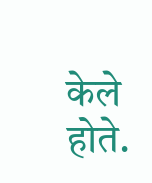केले होते.